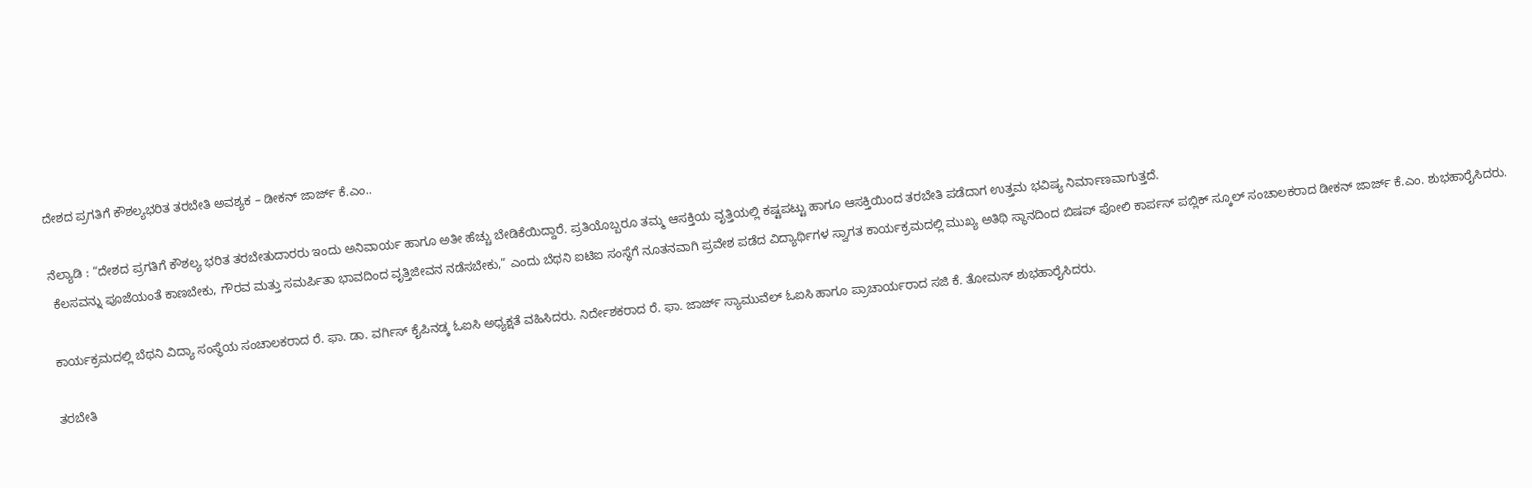ದೇಶದ ಪ್ರಗತಿಗೆ ಕೌಶಲ್ಯಭರಿತ ತರಬೇತಿ ಅವಶ್ಯಕ – ಡೀಕನ್ ಜಾರ್ಜ್ ಕೆ.ಎಂ..

ನೆಲ್ಯಾಡಿ : “ದೇಶದ ಪ್ರಗತಿಗೆ ಕೌಶಲ್ಯ ಭರಿತ ತರಬೇತುದಾರರು ಇಂದು ಅನಿವಾರ್ಯ ಹಾಗೂ ಅತೀ ಹೆಚ್ಚು ಬೇಡಿಕೆಯಿದ್ದಾರೆ. ಪ್ರತಿಯೊಬ್ಬರೂ ತಮ್ಮ ಆಸಕ್ತಿಯ ವೃತ್ತಿಯಲ್ಲಿ ಕಷ್ಟಪಟ್ಟು ಹಾಗೂ ಆಸಕ್ತಿಯಿಂದ ತರಬೇತಿ ಪಡೆದಾಗ ಉತ್ತಮ ಭವಿಷ್ಯ ನಿರ್ಮಾಣವಾಗುತ್ತದೆ.
 ಕೆಲಸವನ್ನು ಪೂಜೆಯಂತೆ ಕಾಣಬೇಕು, ಗೌರವ ಮತ್ತು ಸಮರ್ಪಿತಾ ಭಾವದಿಂದ ವೃತ್ತಿಜೀವನ ನಡೆಸಬೇಕು,” ಎಂದು ಬೆಥನಿ ಐಟಿಐ ಸಂಸ್ಥೆಗೆ ನೂತನವಾಗಿ ಪ್ರವೇಶ ಪಡೆದ ವಿದ್ಯಾರ್ಥಿಗಳ ಸ್ವಾಗತ ಕಾರ್ಯಕ್ರಮದಲ್ಲಿ ಮುಖ್ಯ ಅತಿಥಿ ಸ್ಥಾನದಿಂದ ಬಿಷಪ್ ಪೋಲಿ ಕಾರ್ಪಸ್ ಪಬ್ಲಿಕ್ ಸ್ಕೂಲ್ ಸಂಚಾಲಕರಾದ ಡೀಕನ್ ಜಾರ್ಜ್ ಕೆ.ಎಂ. ಶುಭಹಾರೈಸಿದರು.

ಕಾರ್ಯಕ್ರಮದಲ್ಲಿ ಬೆಥನಿ ವಿದ್ಯಾ ಸಂಸ್ಥೆಯ ಸಂಚಾಲಕರಾದ ರೆ. ಫಾ. ಡಾ. ವರ್ಗಿಸ್ ಕೈಪಿನಡ್ಕ ಓಐಸಿ ಅಧ್ಯಕ್ಷತೆ ವಹಿಸಿದರು. ನಿರ್ದೇಶಕರಾದ ರೆ. ಫಾ. ಜಾರ್ಜ್ ಸ್ಯಾಮುವೆಲ್ ಓಐಸಿ ಹಾಗೂ ಪ್ರಾಚಾರ್ಯರಾದ ಸಜಿ ಕೆ. ತೋಮಸ್ ಶುಭಹಾರೈಸಿದರು.

ತರಬೇತಿ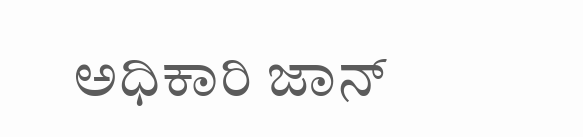ಅಧಿಕಾರಿ ಜಾನ್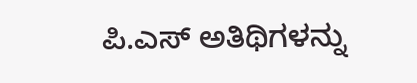ಪಿ.ಎಸ್ ಅತಿಥಿಗಳನ್ನು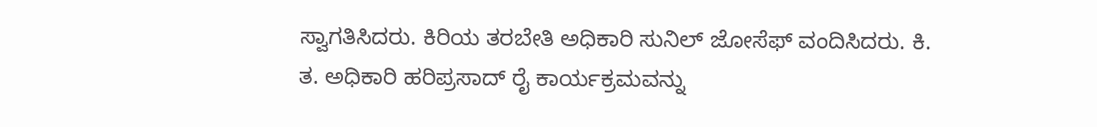ಸ್ವಾಗತಿಸಿದರು. ಕಿರಿಯ ತರಬೇತಿ ಅಧಿಕಾರಿ ಸುನಿಲ್ ಜೋಸೆಫ್ ವಂದಿಸಿದರು. ಕಿ. ತ. ಅಧಿಕಾರಿ ಹರಿಪ್ರಸಾದ್ ರೈ ಕಾರ್ಯಕ್ರಮವನ್ನು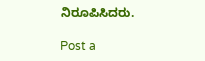ನಿರೂಪಿಸಿದರು.

Post a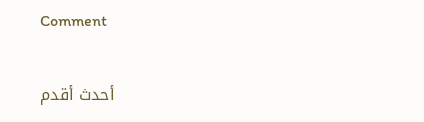Comment

أحدث أقدم